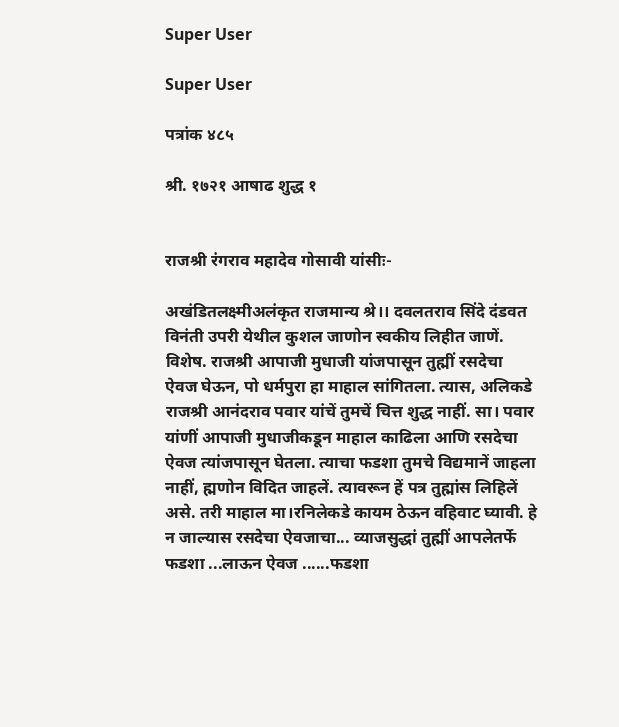Super User

Super User

पत्रांक ४८५

श्री. १७२१ आषाढ शुद्ध १


राजश्री रंगराव महादेव गोसावी यांसीः-

अखंडितलक्ष्मीअलंकृत राजमान्य श्रे।। दवलतराव सिंदे दंडवत विनंती उपरी येथील कुशल जाणोन स्वकीय लिहीत जाणें. विशेष. राजश्री आपाजी मुधाजी यांजपासून तुह्मीं रसदेचा ऐवज घेऊन, पो धर्मपुरा हा माहाल सांगितला. त्यास, अलिकडे राजश्री आनंदराव पवार यांचें तुमचें चित्त शुद्ध नाहीं. सा। पवार यांणीं आपाजी मुधाजीकडून माहाल काढिला आणि रसदेचा ऐवज त्यांजपासून घेतला. त्याचा फडशा तुमचे विद्यमानें जाहला नाहीं, ह्मणोन विदित जाहलें. त्यावरून हें पत्र तुह्मांस लिहिलें असे. तरी माहाल मा।रनिलेकडे कायम ठेऊन वहिवाट घ्यावी. हे न जाल्यास रसदेचा ऐवजाचा... व्याजसुद्धां तुह्मीं आपलेतर्फे फडशा ...लाऊन ऐवज ......फडशा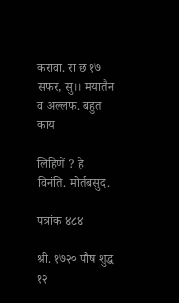करावा. रा छ १७ सफर, सु।। मयातैन व अल्लफ. बहुत काय

लिहिणें ? हे विनंति. मोर्तबसुद.

पत्रांक ४८४

श्री. १७२० पौष शुद्ध १२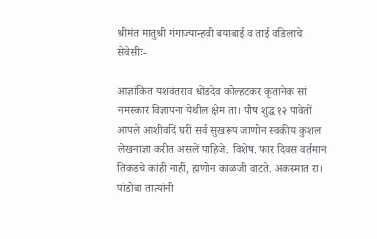श्रीमंत मातुश्री गंगाज्यान्हवी बयाबाई व ताई वडिलाचे सेवेसीः-

आज्ञांकित यशवंतराव धोंडदेव कोल्हटकर कृतानेक सां नमस्कार विज्ञापना येथील क्षेम ता। पौष शुद्ध १२ पावेतों आपले आशीर्वादें घरीं सर्व सुखरूप जाणोन स्वकीय कुशल लेखनाज्ञा करीत असलें पाहिजे. विशेष. फार दिवस वर्तमान तिकडचे कांहीं नाहीं, ह्मणोन काळजी वाटते. अकस्मात रा। पांडोबा तात्यांनी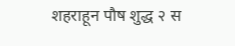शहराहून पौष शुद्ध २ स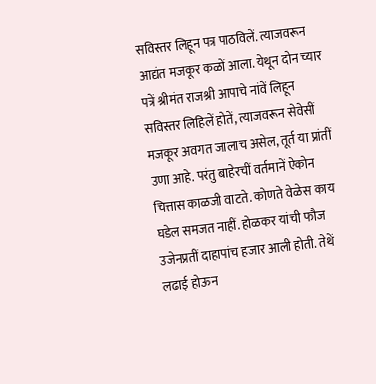सविस्तर लिहून पत्र पाठविलें. त्याजवरून आद्यंत मजकूर कळों आला. येथून दोन च्यार पत्रें श्रीमंत राजश्री आपाचे नांवें लिहून सविस्तर लिहिलें होतें, त्याजवरून सेवेसीं मजकूर अवगत जालाच असेल, तूर्त या प्रांतीं उणा आहे. परंतु बाहेरचीं वर्तमानें ऐकोन चित्तास काळजी वाटते. कोणते वेळेस काय घडेल समजत नाहीं. होळकर यांची फौज उजेनप्रतीं दाहापांच हजार आली होती. तेथें लढाई होऊन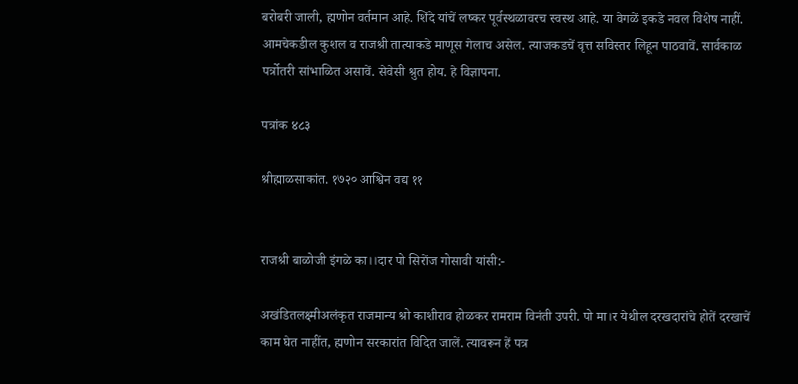बरोबरी जाली, ह्मणोन वर्तमान आहे. शिंदे यांचें लष्कर पूर्वस्थळावरच स्वस्थ आहे. या वेगळें इकडे नवल विशेष नाहीं. आमचेकडील कुशल व राजश्री तात्याकडे माणूस गेलाच असेल. त्याजकडचें वृत्त सविस्तर लिहून पाठवावें. सार्वकाळ पर्त्रोतरी सांभाळित असावें. सेवेसी श्रुत होय. हे विज्ञापना.

पत्रांक ४८३

श्रीह्माळसाकांत. १७२० आश्विन वद्य ११


राजश्री बाळोजी इंगळे का।।दार पो सिरोंज गोसावी यांसी:-

अखंडितलक्ष्मीअलंकृत राजमान्य श्रो काशीराव होळकर रामराम विनंती उपरी. पो मा।र येथील दरखदारांचे होतें दरखाचें काम घेत नाहींत, ह्मणोन सरकारांत विदित जालें. त्यावरून हें पत्र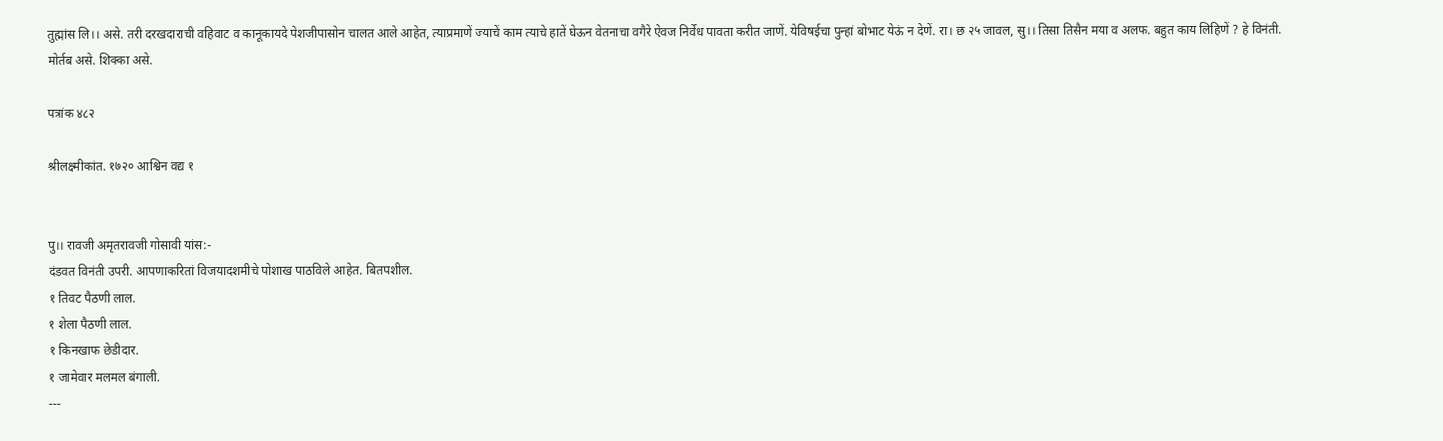तुह्मांस लि।। असे. तरी दरखदाराची वहिवाट व कानूकायदे पेशजीपासोन चालत आले आहेत, त्याप्रमाणें ज्याचें काम त्याचे हातें घेऊन वेतनाचा वगैरे ऐवज निर्वेध पावता करीत जाणें. येविषईचा पुन्हां बोभाट येऊं न देणें. रा। छ २५ जावल, सु।। तिसा तिसैन मया व अलफ. बहुत काय लिहिणें ? हे विनंती. मोर्तब असे. शिक्का असे.

पत्रांक ४८२

श्रीलक्ष्मीकांत. १७२० आश्विन वद्य १


पु।। रावजी अमृतरावजी गोसावी यांस:-
दंडवत विनंती उपरी. आपणाकरितां विजयादशमीचे पोशाख पाठविले आहेत. बितपशील.
१ तिवट पैठणी लाल.
१ शेला पैठणी लाल.
१ किनखाफ छेडीदार.
१ जामेवार मलमल बंगाली.
---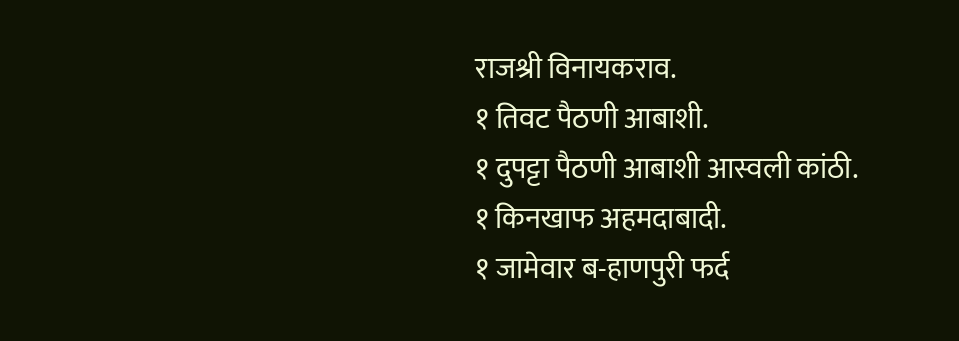राजश्री विनायकराव.
१ तिवट पैठणी आबाशी.
१ दुपट्टा पैठणी आबाशी आस्वली कांठी.
१ किनखाफ अहमदाबादी.
१ जामेवार ब-हाणपुरी फर्द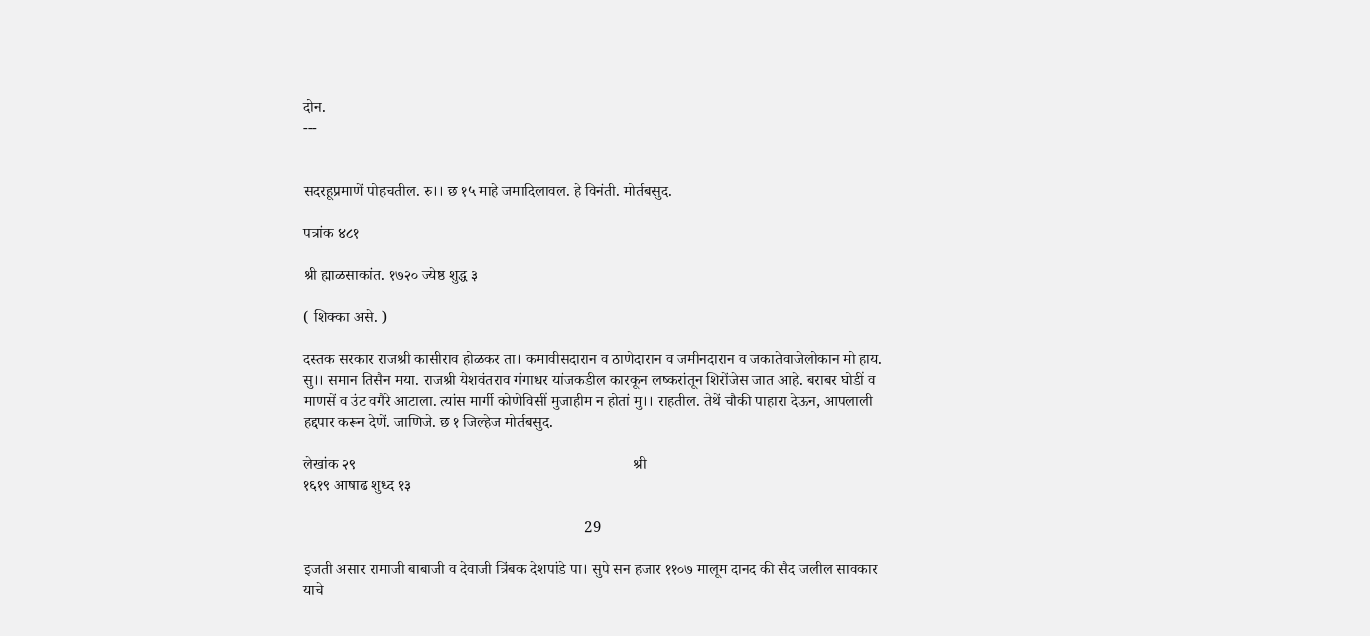दोन.
---


सदरहूप्रमाणें पोहचतील. रु।। छ १५ माहे जमादिलावल. हे विनंती. मोर्तबसुद.

पत्रांक ४८१

श्री ह्माळसाकांत. १७२० ज्येष्ठ शुद्ध ३

( शिक्का असे. )

दस्तक सरकार राजश्री कासीराव होळकर ता। कमावीसदारान व ठाणेदारान व जमीनदारान व जकातेवाजेलोकान मो हाय. सु।। समान तिसैन मया. राजश्री येशवंतराव गंगाधर यांजकडील कारकून लष्करांतून शिरोंजेस जात आहे. बराबर घोडीं व माणसें व उंट वगैरे आटाला. त्यांस मार्गी कोणेविसीं मुजाहीम न होतां मु।। राहतील. तेथें चौकी पाहारा देऊन, आपलाली हद्दपार करून देणें. जाणिजे. छ १ जिल्हेज मोर्तबसुद.

लेखांक २९                                                                       श्री                                                             १६१९ आषाढ शुध्द १३

                                                                        29

इजती असार रामाजी बाबाजी व देवाजी त्रिंबक देशपांडे पा। सुपे सन हजार ११०७ मालूम दानद की सैद जलील सावकार याचे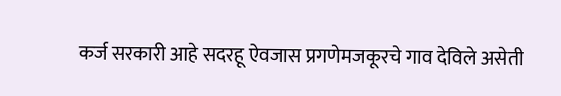कर्ज सरकारी आहे सदरहू ऐवजास प्रगणेमजकूरचे गाव देविले असेती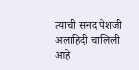त्याची सनद पेशजी अलाहिदी चालिली आहे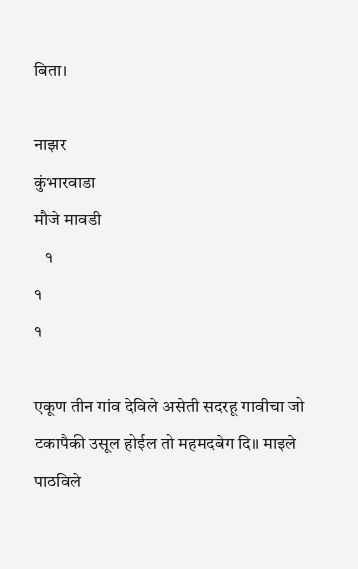बिता।

नाझर                                                                    कुंभारवाडा                                                             मौजे मावडी
   १                                                                               १                                                                          १

एकूण तीन गांव देविले असेती सदरहू गावीचा जो टकापैकी उसूल होईल तो महमदबेग दि॥ माइले पाठविले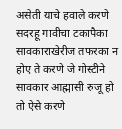असेती याचे हवाले करणे सदरहू गावीचा टकापैका सावकाराखेरीज तफरका न होए ते करणे जे गोस्टीने सावकार आह्मासी रुजू हो तो ऐसे करणे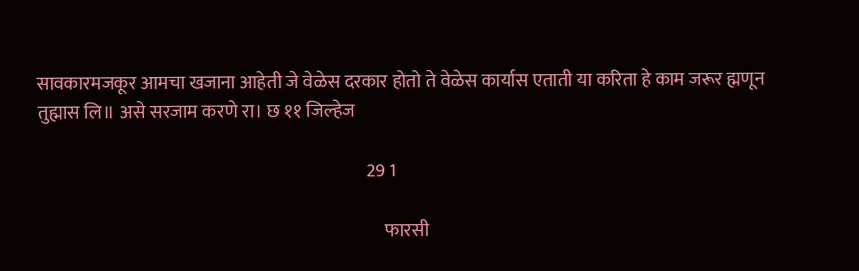सावकारमजकूर आमचा खजाना आहेती जे वेळेस दरकार होतो ते वेळेस कार्यास एताती या करिता हे काम जरूर ह्मणून तुह्मास लि॥ असे सरजाम करणे रा। छ ११ जिल्हेज

                                                                                           29 1

                                                                                                फारसी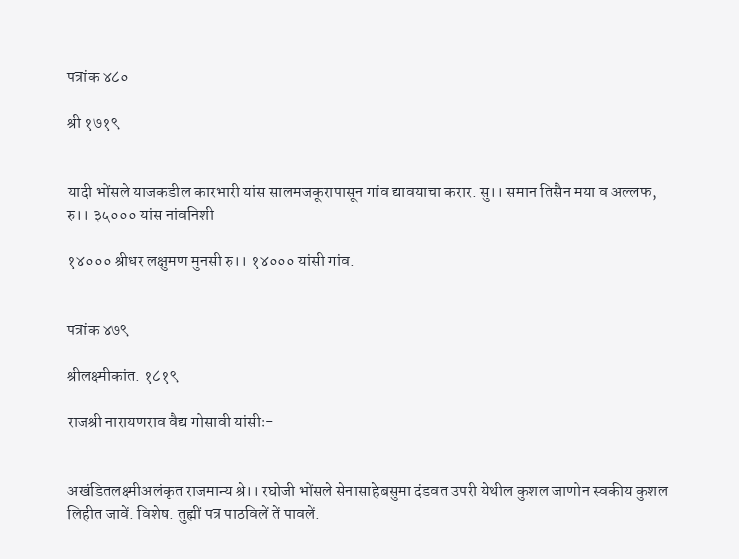पत्रांक ४८०

श्री १७१९


यादी भोंसले याजकडील कारभारी यांस सालमजकूरापासून गांव द्यावयाचा करार. सु।। समान तिसैन मया व अल्लफ, रु।। ३५००० यांस नांवनिशी

१४००० श्रीधर लक्षुमण मुनसी रु।। १४००० यांसी गांव.


पत्रांक ४७९

श्रीलक्ष्मीकांत. १८१९

राजश्री नारायणराव वैद्य गोसावी यांसीः-


अखंडितलक्ष्मीअलंकृत राजमान्य श्रे।। रघोजी भोंसले सेनासाहेबसुमा दंडवत उपरी येथील कुशल जाणोन स्वकीय कुशल लिहीत जावें. विशेष. तुह्मीं पत्र पाठविलें तें पावलें.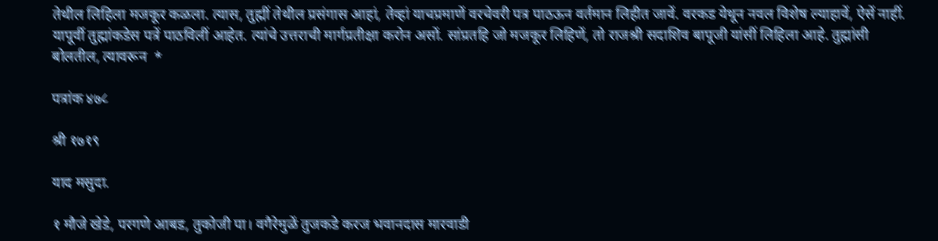तेथील लिहिला मजकूर कळला. त्यास, तुह्मीं तेथील प्रसंगास आहां, तेव्हां याचप्रमाणें वरचेवरी पत्र पाठऊन वर्तमान लिहीत जावें. वरकड येथून नवल विशेष ल्याहावें, ऐसें नाहीं. यापूर्वी तुह्मांकडेस पत्रें पाठविलीं आहेत. त्यांचे उत्तराची मार्गप्रतीक्षा करोन असों. सांप्रतहि जो मजकूर लिहिणें, तो राजश्री सदाशिव बापूजी यांसीं लिहिला आहे. तुह्मांसी बोलतील, त्यावरून  *

पत्रांक ४७८

श्री १७१९

याद मसुदा.

१ मौजे खेडे, परगणे आबड, तुकोजी पा। वगैरेमुळें तुजकडे करज भवानदास मारवाडी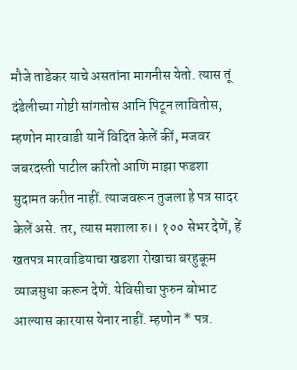मौजे ताडेकर याचे असतांना मागनीस येतो. त्यास तूं दंडेलीच्या गोष्टी सांगतोस आनि पिटून लावितोस, म्हणोन मारवाडी यानें विदित केलें कीं, मजवर जबरदस्ती पाटील करितो आणि माझा फडशा सुदामत करीत नाहीं. त्याजवरून तुजला हे पत्र सादर केलें असे. तर, त्यास मशाला रु।। १०० सेभर देणें, हें खतपत्र मारवाडियाचा खडशा रोखाचा बरहुकूम व्याजसुधा करून देणें. येविसीचा फुरुन बोभाट आल्यास कारयास येनार नाहीं. म्हणोन * पत्र.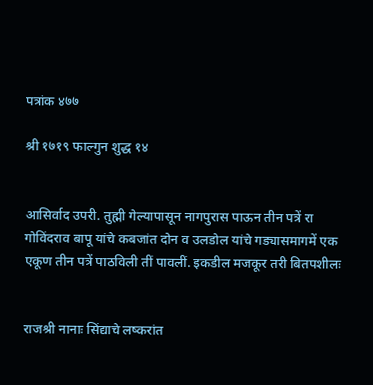पत्रांक ४७७

श्री १७१९ फाल्गुन शुद्ध १४


आसिर्वाद उपरी. तुह्मी गेल्यापासून नागपुरास पाऊन तीन पत्रें रा गोविंदराव बापू यांचे कबजांत दोन व उलडोल यांचे गड्यासमागमें एक एकूण तीन पत्रें पाठविली तीं पावलीं. इकडील मजकूर तरी बितपशीलः


राजश्री नानाः सिंद्याचे लष्करांत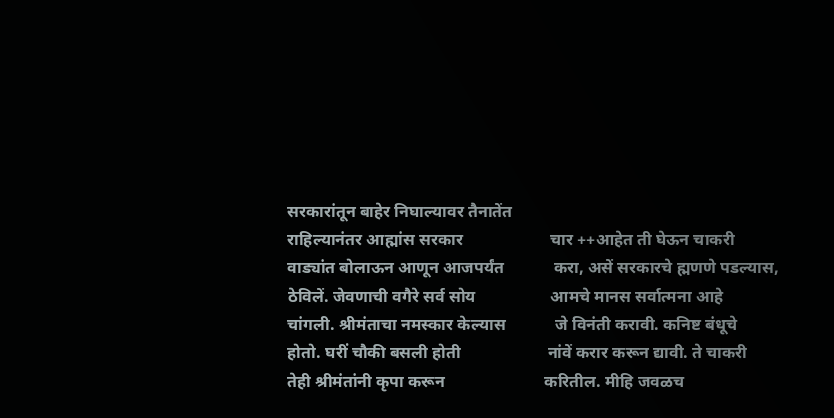सरकारांतून बाहेर निघाल्यावर तैनातेंत
राहिल्यानंतर आह्मांस सरकार                     चार ++आहेत ती घेऊन चाकरी
वाड्यांत बोलाऊन आणून आजपर्यंत            करा, असें सरकारचे ह्मणणे पडल्यास,
ठेविलें. जेवणाची वगैरे सर्व सोय                  आमचे मानस सर्वात्मना आहे
चांगली. श्रीमंताचा नमस्कार केल्यास            जे विनंती करावी. कनिष्ट बंधूचे
होतो. घरीं चौकी बसली होती                     नांवें करार करून द्यावी. ते चाकरी
तेही श्रीमंतांनी कृपा करून                        करितील. मीहि जवळच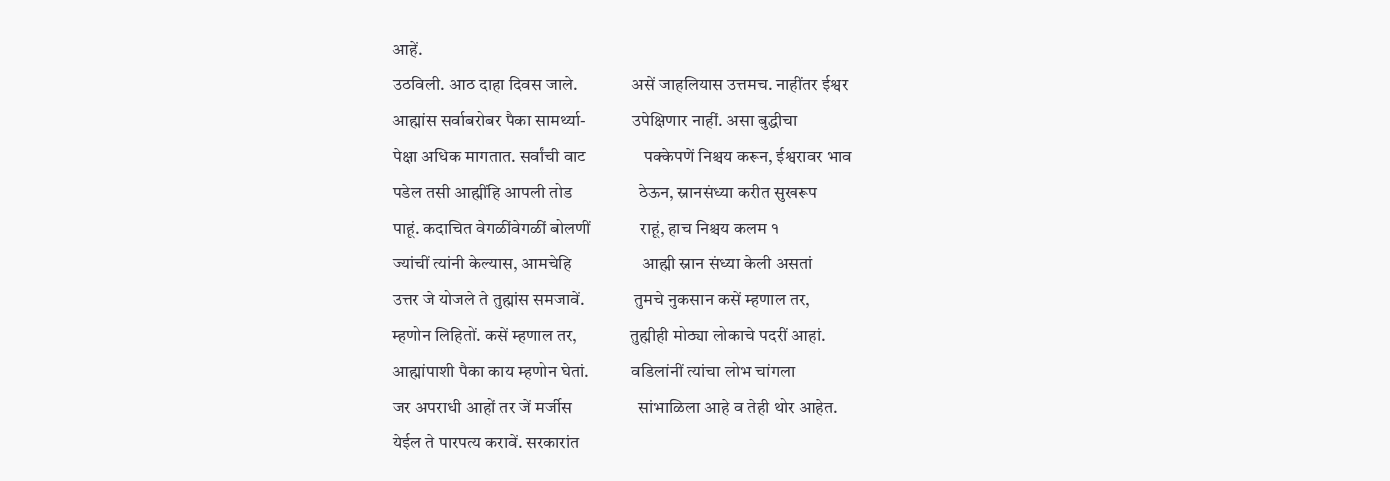आहें.
उठविली. आठ दाहा दिवस जाले.               असें जाहलियास उत्तमच. नाहींतर ईश्वर
आह्मांस सर्वाबरोबर पैका सामर्थ्या-             उपेक्षिणार नाहीं. असा बुद्धीचा
पेक्षा अधिक मागतात. सर्वांची वाट              पक्केपणें निश्चय करून, ईश्वरावर भाव
पडेल तसी आह्मींहि आपली तोड                ठेऊन, स्नानसंध्या करीत सुखरूप
पाहूं. कदाचित वेगळींवेगळीं बोलणीं            राहूं, हाच निश्चय कलम १
ज्यांचीं त्यांनी केल्यास, आमचेहि                 आह्मी स्नान संध्या केली असतां
उत्तर जे योजले ते तुह्मांस समजावें.              तुमचे नुकसान कसें म्हणाल तर,
म्हणोन लिहितों. कसें म्हणाल तर,               तुह्मीही मोठ्या लोकाचे पदरीं आहां.
आह्मांपाशी पैका काय म्हणोन घेतां.            वडिलांनीं त्यांचा लोभ चांगला
जर अपराधी आहों तर जें मर्जीस                सांभाळिला आहे व तेही थोर आहेत.
येईल ते पारपत्य करावें. सरकारांत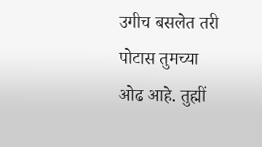उगीच बसलेत तरी पोटास तुमच्या
ओढ आहे. तुह्मीं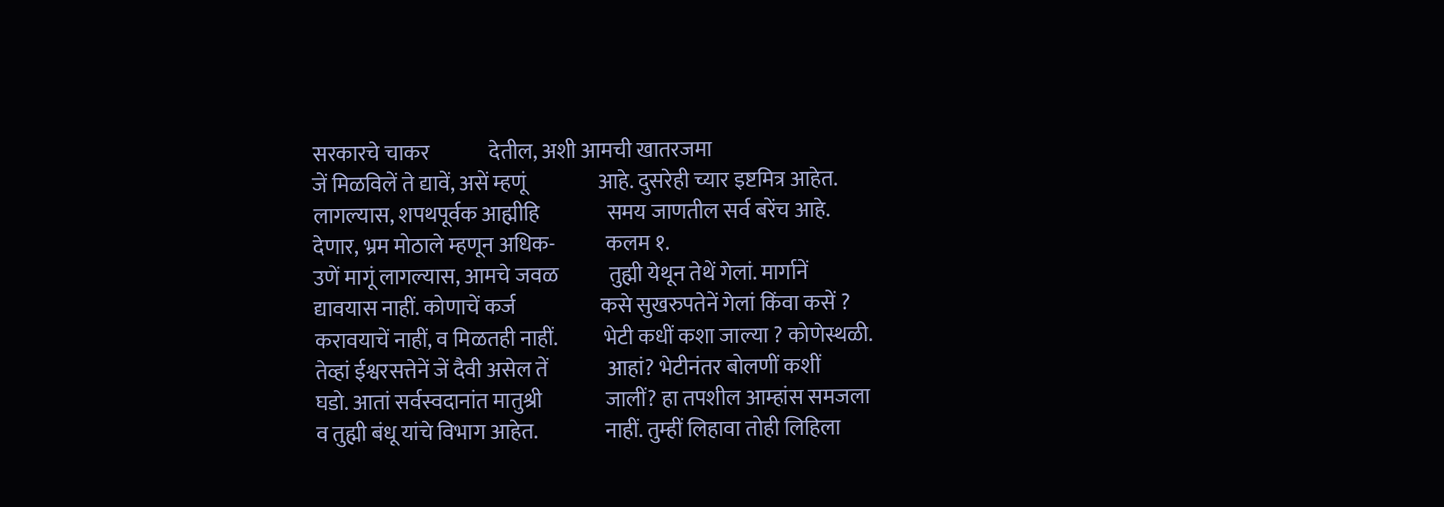सरकारचे चाकर              देतील, अशी आमची खातरजमा
जें मिळविलें ते द्यावें, असें म्हणूं                 आहे. दुसरेही च्यार इष्टमित्र आहेत.
लागल्यास, शपथपूर्वक आह्मीहि                समय जाणतील सर्व बरेंच आहे.
देणार, भ्रम मोठाले म्हणून अधिक-            कलम १.
उणें मागूं लागल्यास, आमचे जवळ            तुह्मी येथून तेथें गेलां. मार्गानें
द्यावयास नाहीं. कोणाचें कर्ज                    कसे सुखरुपतेनें गेलां किंवा कसें ?
करावयाचें नाहीं, व मिळतही नाहीं.           भेटी कधीं कशा जाल्या ? कोणेस्थळी.
तेव्हां ईश्वरसत्तेनें जें दैवी असेल तें              आहां? भेटीनंतर बोलणीं कशीं
घडो. आतां सर्वस्वदानांत मातुश्री               जालीं? हा तपशील आम्हांस समजला
व तुह्मी बंधू यांचे विभाग आहेत.                नाहीं. तुम्हीं लिहावा तोही लिहिला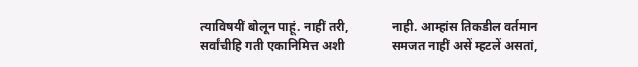त्याविषयीं बोलून पाहूं. नाहीं तरी,              नाही. आम्हांस तिकडील वर्तमान
सर्वांचीहि गती एकानिमित्त अशी               समजत नाहीं असें म्हटलें असतां,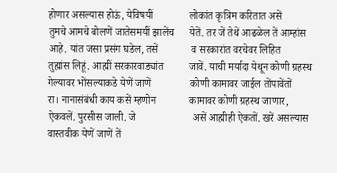होणार असल्यास होऊं, येविषयीं              लोकांत कृत्रिम करितात असें
तुमचे आमचे बोलणें जातेसमयीं झालेंच      येतें. तर जें तेथें आढळेल तें आम्हांस
आहे. यांत जसा प्रसंग घडेल, तसें             व सरकारांत वरचेवर लिहित
तुह्मांस लिहूं. आह्मीं सरकारवाड्यांत          जावें. याची मर्यादा येथून कोणी ग्रहस्थ
गेल्यावर भोंसल्याकडे येणें जाणें               कोणी कामावर जाईल तोंपावेंतों
रा। नानासंबंधी काय कसें म्हणोन             कामावर कोणी ग्रहस्थ जाणार,
ऐकवलें. पुरसीस जाली. जे                      असें आह्मीही ऐकतों. खरें असल्यास
वास्तवीक येणें जाणें तें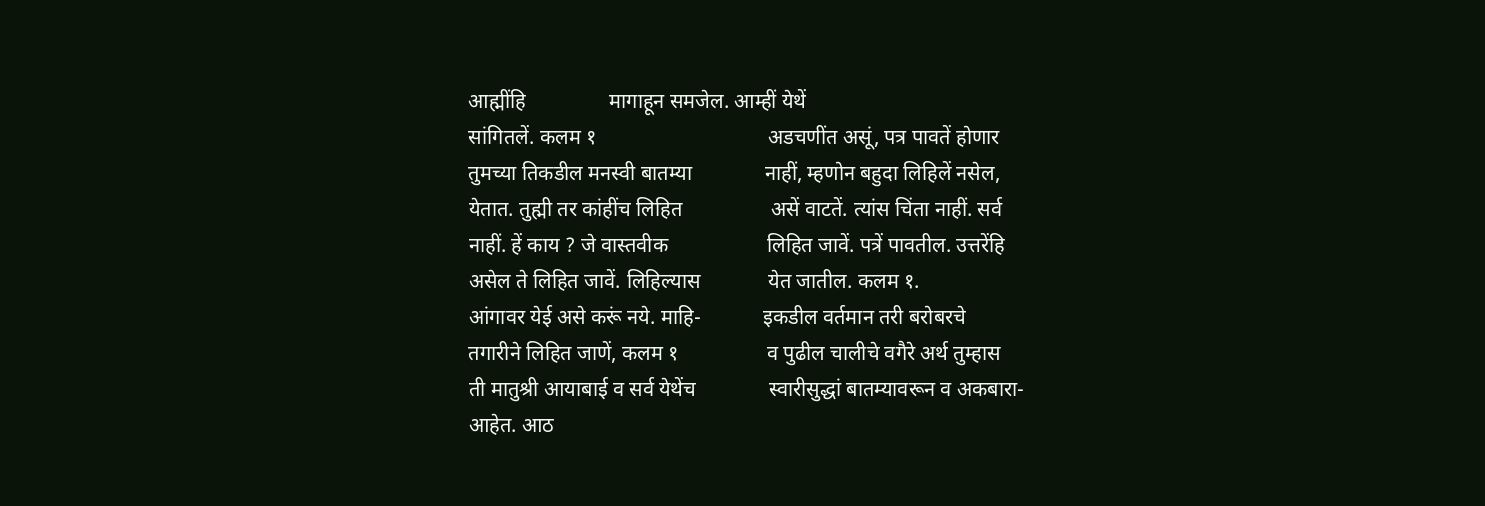आह्मींहि                मागाहून समजेल. आम्हीं येथें
सांगितलें. कलम १                                 अडचणींत असूं, पत्र पावतें होणार
तुमच्या तिकडील मनस्वी बातम्या              नाहीं, म्हणोन बहुदा लिहिलें नसेल,
येतात. तुह्मी तर कांहींच लिहित                 असें वाटतें. त्यांस चिंता नाहीं. सर्व
नाहीं. हें काय ? जे वास्तवीक                   लिहित जावें. पत्रें पावतील. उत्तरेंहि
असेल ते लिहित जावें. लिहिल्यास             येत जातील. कलम १.
आंगावर येई असे करूं नये. माहि-            इकडील वर्तमान तरी बरोबरचे
तगारीने लिहित जाणें, कलम १                 व पुढील चालीचे वगैरे अर्थ तुम्हास
ती मातुश्री आयाबाई व सर्व येथेंच              स्वारीसुद्धां बातम्यावरून व अकबारा-
आहेत. आठ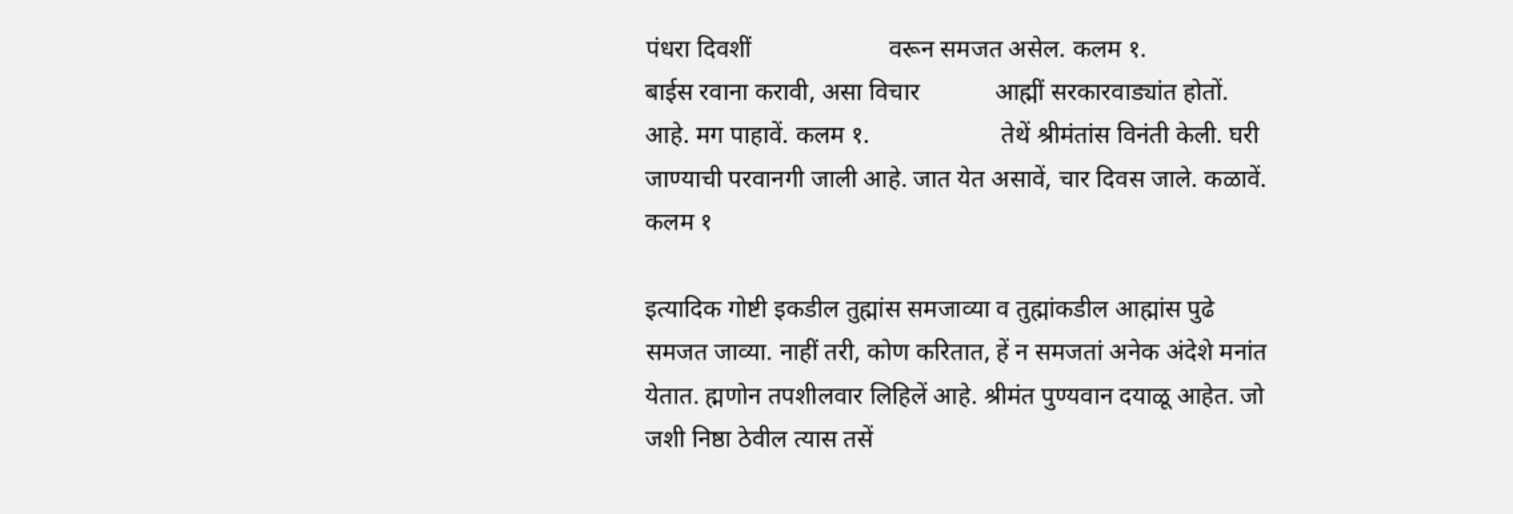पंधरा दिवशीं                      वरून समजत असेल. कलम १.
बाईस रवाना करावी, असा विचार            आह्मीं सरकारवाड्यांत होतों.
आहे. मग पाहावें. कलम १.                     तेथें श्रीमंतांस विनंती केली. घरी
जाण्याची परवानगी जाली आहे. जात येत असावें, चार दिवस जाले. कळावें. कलम १

इत्यादिक गोष्टी इकडील तुह्मांस समजाव्या व तुह्मांकडील आह्मांस पुढे समजत जाव्या. नाहीं तरी, कोण करितात, हें न समजतां अनेक अंदेशे मनांत येतात. ह्मणोन तपशीलवार लिहिलें आहे. श्रीमंत पुण्यवान दयाळू आहेत. जो जशी निष्ठा ठेवील त्यास तसें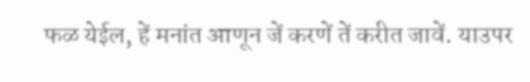फळ येईल, हें मनांत आणून जें करणें तें करीत जावें. याउपर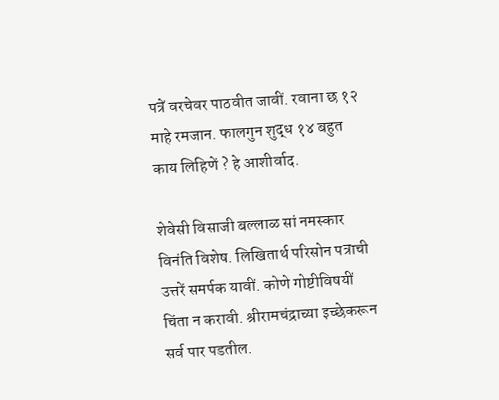पत्रें वरचेवर पाठवीत जावीं. रवाना छ १२ माहे रमजान. फालगुन शुद्ध १४ बहुत काय लिहिणें ? हे आशीर्वाद.

शेवेसी विसाजी बल्लाळ सां नमस्कार विनंति विशेष. लिखितार्थ परिसोन पत्राची उत्तरें समर्पक यावीं. कोणे गोष्टीविषयीं चिंता न करावी. श्रीरामचंद्राच्या इच्छेकरून सर्व पार पडतील.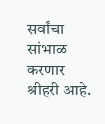सर्वांचा सांभाळ करणार श्रीहरी आहे.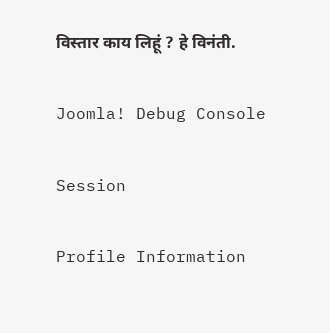विस्तार काय लिहूं ? हे विनंती.

Joomla! Debug Console

Session

Profile Information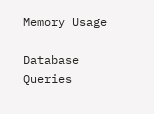Memory Usage

Database Queries